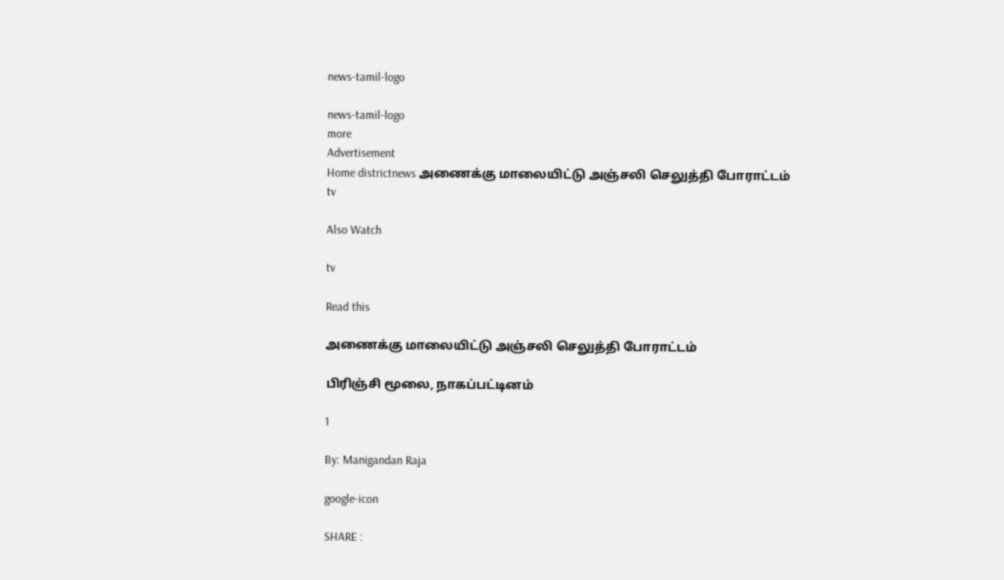news-tamil-logo

news-tamil-logo
more
Advertisement
Home districtnews அணைக்கு மாலையிட்டு அஞ்சலி செலுத்தி போராட்டம்
tv

Also Watch

tv

Read this

அணைக்கு மாலையிட்டு அஞ்சலி செலுத்தி போராட்டம்

பிரிஞ்சி மூலை, நாகப்பட்டினம்

1

By: Manigandan Raja

google-icon

SHARE :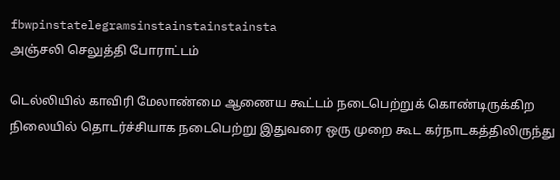fbwpinstatelegramsinstainstainstainsta
அஞ்சலி செலுத்தி போராட்டம்

டெல்லியில் காவிரி மேலாண்மை ஆணைய கூட்டம் நடைபெற்றுக் கொண்டிருக்கிற நிலையில் தொடர்ச்சியாக நடைபெற்று இதுவரை ஒரு முறை கூட கர்நாடகத்திலிருந்து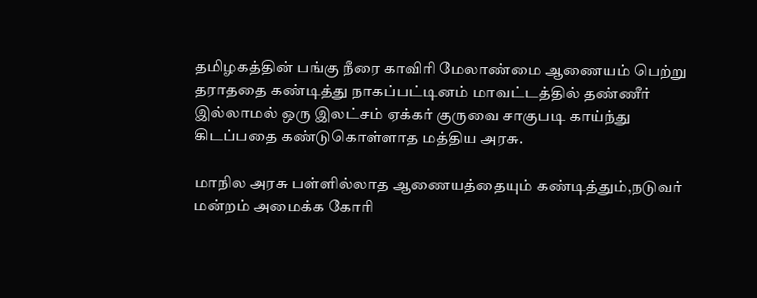தமிழகத்தின் பங்கு நீரை காவிரி மேலாண்மை ஆணையம் பெற்று தராததை கண்டித்து நாகப்பட்டினம் மாவட்டத்தில் தண்ணீர் இல்லாமல் ஒரு இலட்சம் ஏக்கர் குருவை சாகுபடி காய்ந்து கிடப்பதை கண்டுகொள்ளாத மத்திய அரசு.

மாநில அரசு பள்ளில்லாத ஆணையத்தையும் கண்டித்தும்,நடுவர் மன்றம் அமைக்க கோரி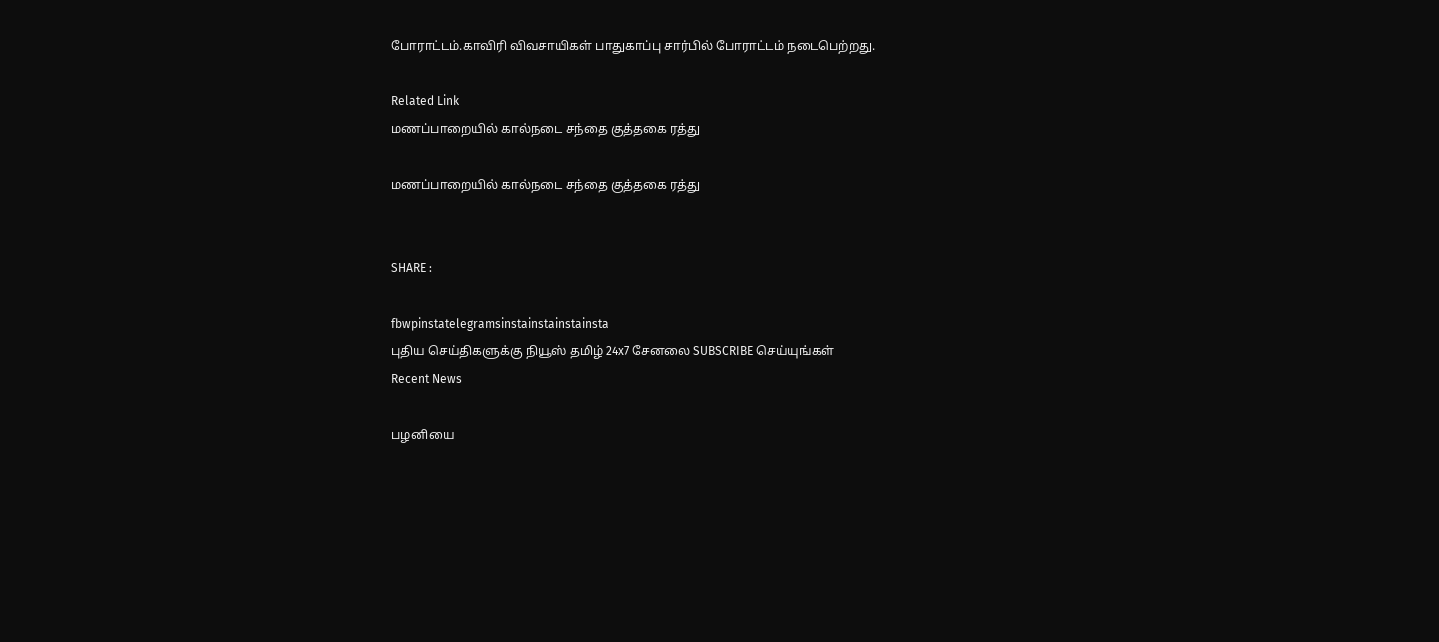போராட்டம்.காவிரி விவசாயிகள் பாதுகாப்பு சார்பில் போராட்டம் நடைபெற்றது.

Related Link
மணப்பாறையில் கால்நடை சந்தை குத்தகை ரத்து

மணப்பாறையில் கால்நடை சந்தை குத்தகை ரத்து


SHARE :

fbwpinstatelegramsinstainstainstainsta
புதிய செய்திகளுக்கு நியூஸ் தமிழ் 24x7 சேனலை SUBSCRIBE செய்யுங்கள்
Recent News

பழனியை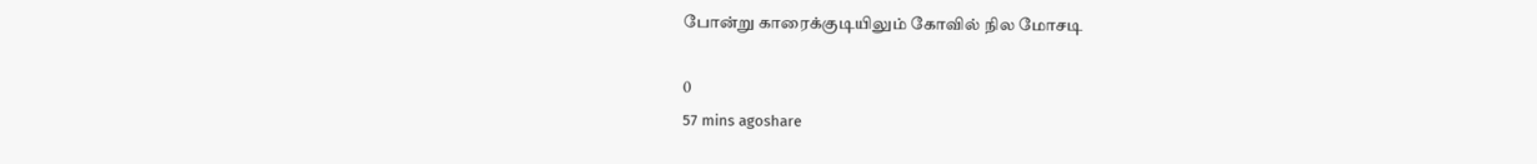போன்று காரைக்குடியிலும் கோவில் நில மோசடி

0
57 mins agoshare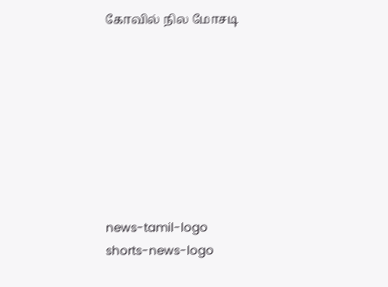கோவில் நில மோசடி








news-tamil-logo
shorts-news-logo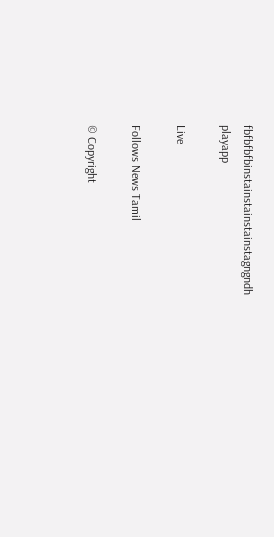fbfbfbfbinstainstainstainstagngndh
playapp

Live

Follows News Tamil

© Copyright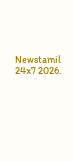Newstamil 24x7 2026.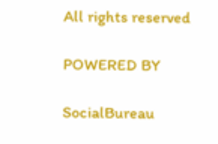All rights reserved

POWERED BY

SocialBureau